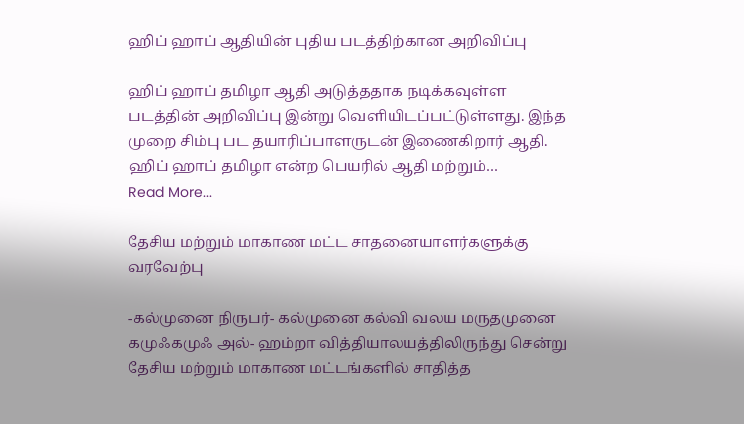ஹிப் ஹாப் ஆதியின் புதிய படத்திற்கான அறிவிப்பு

ஹிப் ஹாப் தமிழா ஆதி அடுத்ததாக நடிக்கவுள்ள படத்தின் அறிவிப்பு இன்று வெளியிடப்பட்டுள்ளது. இந்த முறை சிம்பு பட தயாரிப்பாளருடன் இணைகிறார் ஆதி. ஹிப் ஹாப் தமிழா என்ற பெயரில் ஆதி மற்றும்…
Read More...

தேசிய மற்றும் மாகாண மட்ட சாதனையாளர்களுக்கு வரவேற்பு

-கல்முனை நிருபர்- கல்முனை கல்வி வலய மருதமுனை கமுஃகமுஃ அல்- ஹம்றா வித்தியாலயத்திலிருந்து சென்று தேசிய மற்றும் மாகாண மட்டங்களில் சாதித்த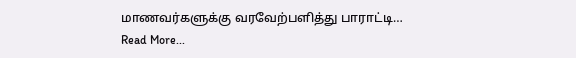மாணவர்களுக்கு வரவேற்பளித்து பாராட்டி…
Read More...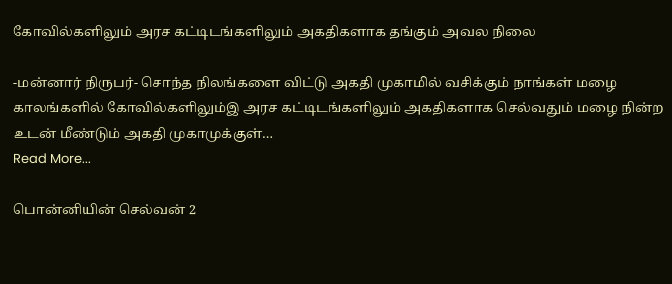கோவில்களிலும் அரச கட்டிடங்களிலும் அகதிகளாக தங்கும் அவல நிலை

-மன்னார் நிருபர்- சொந்த நிலங்களை விட்டு அகதி முகாமில் வசிக்கும் நாங்கள் மழை காலங்களில் கோவில்களிலும்இ அரச கட்டிடங்களிலும் அகதிகளாக செல்வதும் மழை நின்ற உடன் மீண்டும் அகதி முகாமுக்குள்…
Read More...

பொன்னியின் செல்வன் 2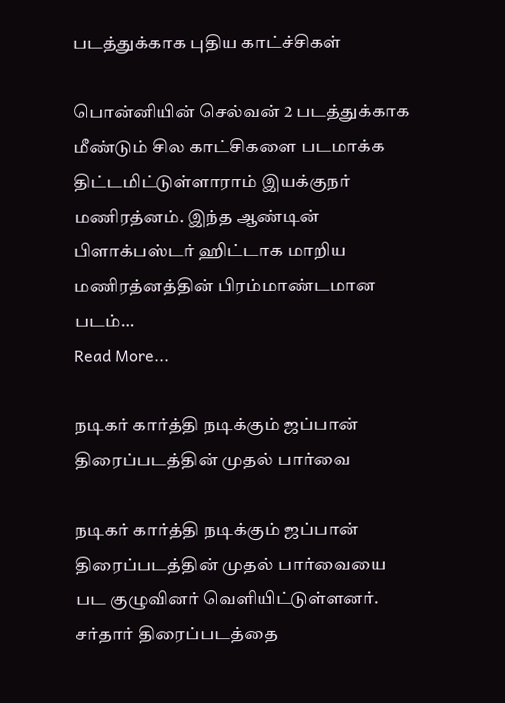படத்துக்காக புதிய காட்ச்சிகள்

பொன்னியின் செல்வன் 2 படத்துக்காக மீண்டும் சில காட்சிகளை படமாக்க திட்டமிட்டுள்ளாராம் இயக்குநர் மணிரத்னம். இந்த ஆண்டின் பிளாக்பஸ்டர் ஹிட்டாக மாறிய மணிரத்னத்தின் பிரம்மாண்டமான படம்…
Read More...

நடிகர் கார்த்தி நடிக்கும் ஜப்பான் திரைப்படத்தின் முதல் பார்வை

நடிகர் கார்த்தி நடிக்கும் ஜப்பான் திரைப்படத்தின் முதல் பார்வையை பட குழுவினர் வெளியிட்டுள்ளனர். சர்தார் திரைப்படத்தை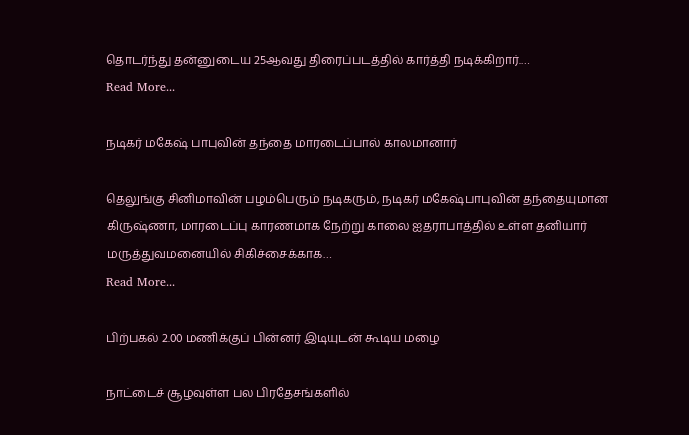தொடர்ந்து தன்னுடைய 25ஆவது திரைப்படத்தில் கார்த்தி நடிக்கிறார்.…
Read More...

நடிகர் மகேஷ் பாபுவின் தந்தை மாரடைப்பால் காலமானார்

தெலுங்கு சினிமாவின் பழம்பெரும் நடிகரும், நடிகர் மகேஷ்பாபுவின் தந்தையுமான கிருஷ்ணா, மாரடைப்பு காரணமாக நேற்று காலை ஐதராபாத்தில் உள்ள தனியார் மருத்துவமனையில் சிகிச்சைக்காக…
Read More...

பிற்பகல் 2.00 மணிக்குப் பின்னர் இடியுடன் கூடிய மழை

நாட்டைச் சூழவுள்ள பல பிரதேசங்களில்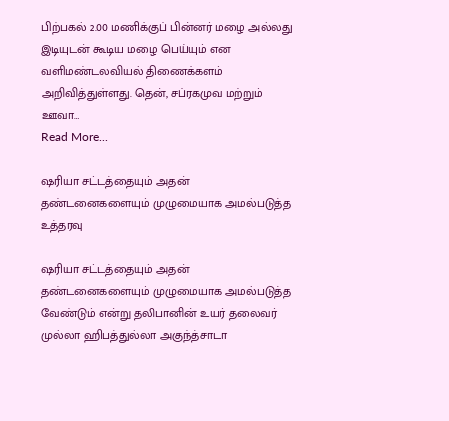பிற்பகல் 2.00 மணிக்குப் பின்னர் மழை அல்லது இடியுடன் கூடிய மழை பெய்யும் என வளிமண்டலவியல் திணைக்களம் அறிவித்துள்ளது. தென், சப்ரகமுவ மற்றும் ஊவா…
Read More...

ஷரியா சட்டத்தையும் அதன் தண்டனைகளையும் முழுமையாக அமல்படுத்த உத்தரவு

ஷரியா சட்டத்தையும் அதன் தண்டனைகளையும் முழுமையாக அமல்படுத்த வேண்டும் என்று தலிபானின் உயர் தலைவர் முல்லா ஹிபத்துல்லா அகுந்த்சாடா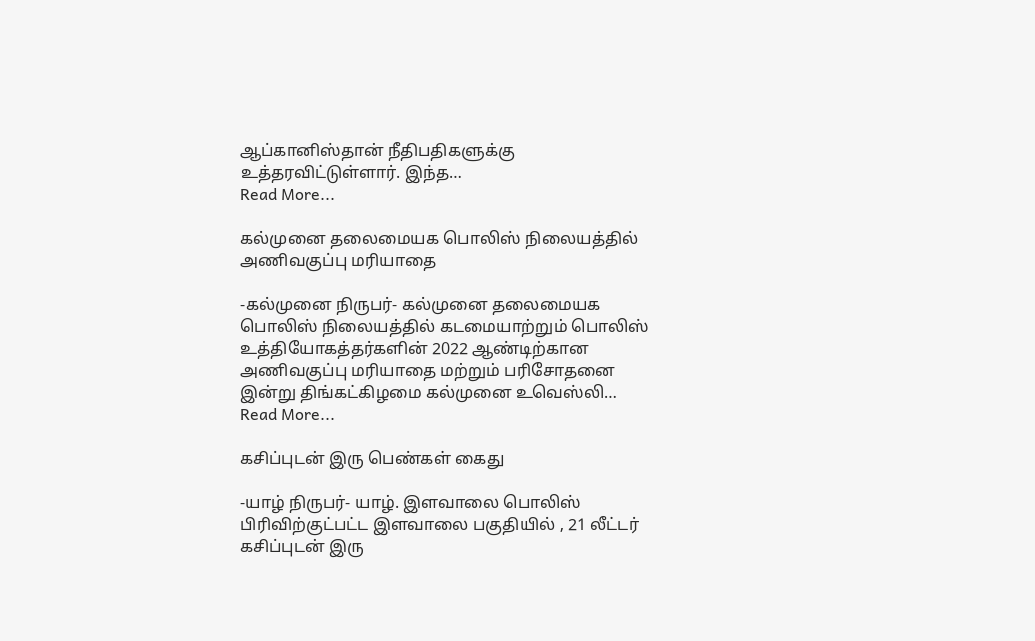ஆப்கானிஸ்தான் நீதிபதிகளுக்கு உத்தரவிட்டுள்ளார். இந்த…
Read More...

கல்முனை தலைமையக பொலிஸ் நிலையத்தில் அணிவகுப்பு மரியாதை

-கல்முனை நிருபர்- கல்முனை தலைமையக பொலிஸ் நிலையத்தில் கடமையாற்றும் பொலிஸ் உத்தியோகத்தர்களின் 2022 ஆண்டிற்கான அணிவகுப்பு மரியாதை மற்றும் பரிசோதனை இன்று திங்கட்கிழமை கல்முனை உவெஸ்லி…
Read More...

கசிப்புடன் இரு பெண்கள் கைது

-யாழ் நிருபர்- யாழ். இளவாலை பொலிஸ் பிரிவிற்குட்பட்ட இளவாலை பகுதியில் , 21 லீட்டர் கசிப்புடன் இரு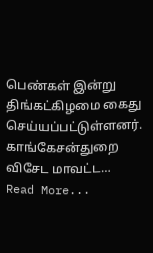பெண்கள் இன்று திங்கட்கிழமை கைது செய்யப்பட்டுள்ளனர். காங்கேசன்துறை விசேட மாவட்ட…
Read More...